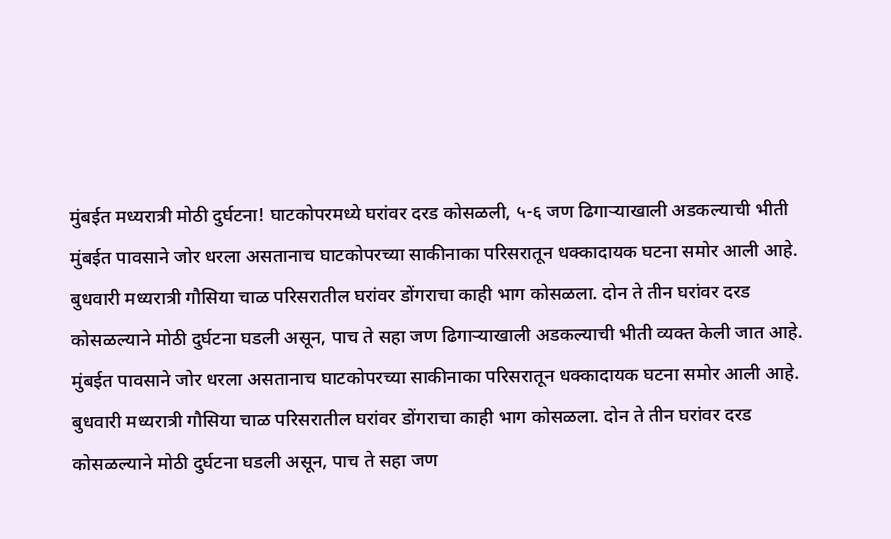मुंबईत मध्यरात्री मोठी दुर्घटना! घाटकोपरमध्ये घरांवर दरड कोसळली, ५-६ जण ढिगाऱ्याखाली अडकल्याची भीती
मुंबईत पावसाने जोर धरला असतानाच घाटकोपरच्या साकीनाका परिसरातून धक्कादायक घटना समोर आली आहे. बुधवारी मध्यरात्री गौसिया चाळ परिसरातील घरांवर डोंगराचा काही भाग कोसळला. दोन ते तीन घरांवर दरड कोसळल्याने मोठी दुर्घटना घडली असून, पाच ते सहा जण ढिगाऱ्याखाली अडकल्याची भीती व्यक्त केली जात आहे.
मुंबईत पावसाने जोर धरला असतानाच घाटकोपरच्या साकीनाका परिसरातून धक्कादायक घटना समोर आली आहे. बुधवारी मध्यरात्री गौसिया चाळ परिसरातील घरांवर डोंगराचा काही भाग कोसळला. दोन ते तीन घरांवर दरड कोसळल्याने मोठी दुर्घटना घडली असून, पाच ते सहा जण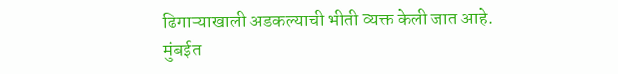ढिगाऱ्याखाली अडकल्याची भीती व्यक्त केली जात आहे.
मुंबईत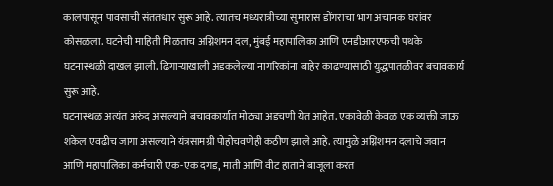कालपासून पावसाची संततधार सुरू आहे. त्यातच मध्यरात्रीच्या सुमारास डोंगराचा भाग अचानक घरांवर कोसळला. घटनेची माहिती मिळताच अग्निशमन दल, मुंबई महापालिका आणि एनडीआरएफची पथके घटनास्थळी दाखल झाली. ढिगाऱ्याखाली अडकलेल्या नागरिकांना बाहेर काढण्यासाठी युद्धपातळीवर बचावकार्य सुरू आहे.
घटनास्थळ अत्यंत अरुंद असल्याने बचावकार्यात मोठ्या अडचणी येत आहेत. एकावेळी केवळ एक व्यक्ती जाऊ शकेल एवढीच जागा असल्याने यंत्रसामग्री पोहोचवणेही कठीण झाले आहे. त्यामुळे अग्निशमन दलाचे जवान आणि महापालिका कर्मचारी एक-एक दगड, माती आणि वीट हाताने बाजूला करत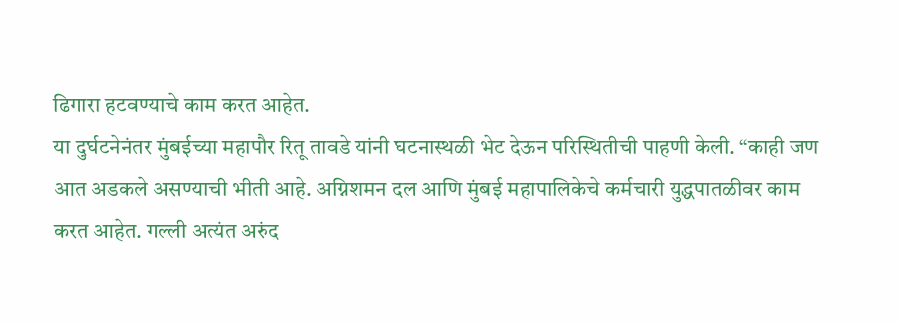ढिगारा हटवण्याचे काम करत आहेत.
या दुर्घटनेनंतर मुंबईच्या महापौर रितू तावडे यांनी घटनास्थळी भेट देऊन परिस्थितीची पाहणी केली. “काही जण आत अडकले असण्याची भीती आहे. अग्निशमन दल आणि मुंबई महापालिकेचे कर्मचारी युद्धपातळीवर काम करत आहेत. गल्ली अत्यंत अरुंद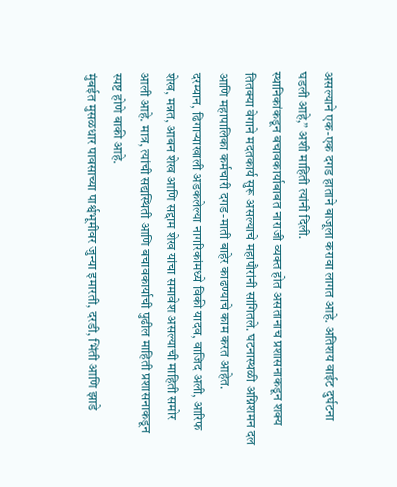असल्याने एक-एक दगड हाताने बाजूला करावा लागत आहे. अतिशय वाईट दुर्घटना घडली आहे,” अशी माहिती त्यांनी दिली.
स्थानिकांकडून बचावकार्याबाबत नाराजी व्यक्त होत असतानाच प्रशासनाकडून शक्य तितक्या वेगाने मदतकार्य सुरू असल्याचे महापौरांनी सांगितले. घटनास्थळी अग्निशमन दल आणि महापालिका कर्मचारी दगड-माती बाहेर काढण्याचे काम करत आहेत.
दरम्यान, ढिगाऱ्याखाली अडकलेल्या नागरिकांमध्ये विकी यादव, वाजिद अली, आरिफ शेख, मन्नत, आबन शेख आणि सद्दाम शेख यांचा समावेश असल्याची माहिती समोर आली आहे. मात्र, त्यांची सद्यस्थिती आणि बचावकार्याची पुढील माहिती प्रशासनाकडून स्पष्ट होणे बाकी आहे.
मुंबईत मुसळधार पावसाच्या पार्श्वभूमीवर जुन्या इमारती, दरडी, भिंती आणि झाडे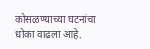कोसळण्याच्या घटनांचा धोका वाढला आहे.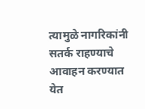त्यामुळे नागरिकांनी सतर्क राहण्याचे आवाहन करण्यात येत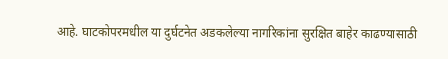आहे. घाटकोपरमधील या दुर्घटनेत अडकलेल्या नागरिकांना सुरक्षित बाहेर काढण्यासाठी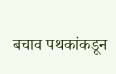बचाव पथकांकडून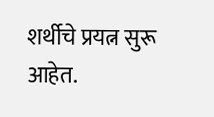शर्थीचे प्रयत्न सुरू आहेत.